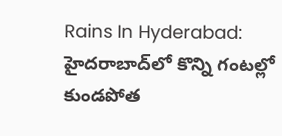Rains In Hyderabad: హైదరాబాద్‌లో కొన్ని గంటల్లో కుండపోత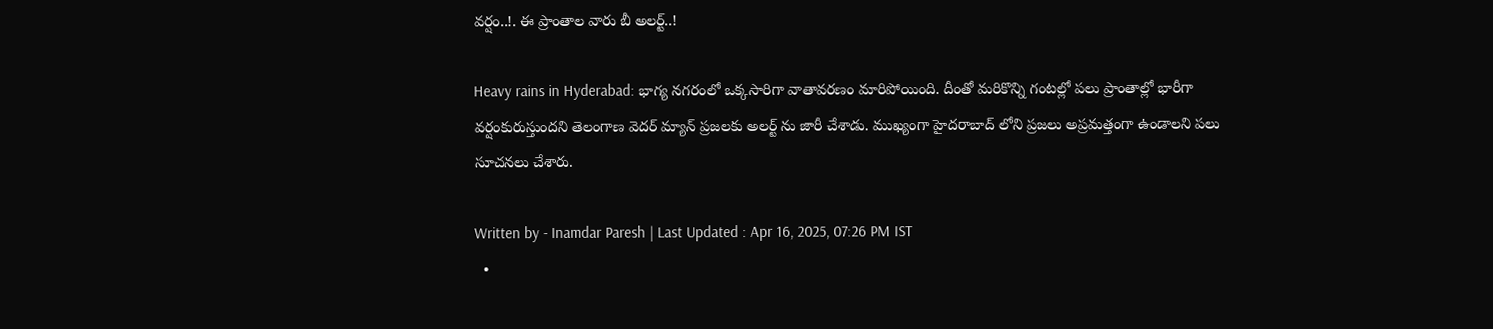వర్షం..!. ఈ ప్రాంతాల వారు బీ అలర్ట్..!

Heavy rains in Hyderabad: భాగ్య నగరంలో ఒక్కసారిగా వాతావరణం మారిపోయింది. దీంతో మరికొన్ని గంటల్లో పలు ప్రాంతాల్లో భారీగా వర్షంకురుస్తుందని తెలంగాణ వెదర్ మ్యాన్ ప్రజలకు అలర్ట్ ను జారీ చేశాడు. ముఖ్యంగా హైదరాబాద్ లోని ప్రజలు అప్రమత్తంగా ఉండాలని పలు సూచనలు చేశారు.

Written by - Inamdar Paresh | Last Updated : Apr 16, 2025, 07:26 PM IST
  •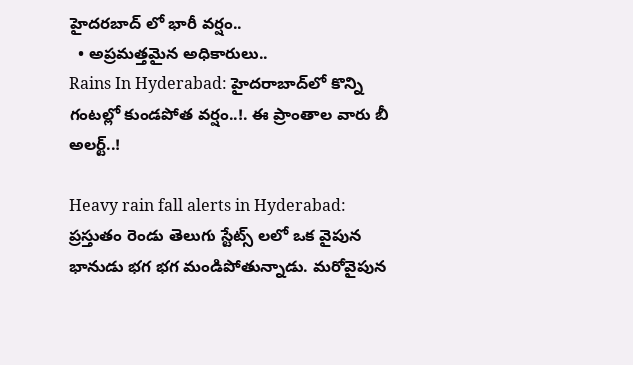హైదరబాద్ లో భారీ వర్షం..
  • అప్రమత్తమైన అధికారులు..
Rains In Hyderabad: హైదరాబాద్‌లో కొన్ని గంటల్లో కుండపోత వర్షం..!. ఈ ప్రాంతాల వారు బీ అలర్ట్..!

Heavy rain fall alerts in Hyderabad: ప్రస్తుతం రెండు తెలుగు స్టేట్స్ లలో ఒక వైపున భానుడు భగ భగ మండిపోతున్నాడు. మరోవైపున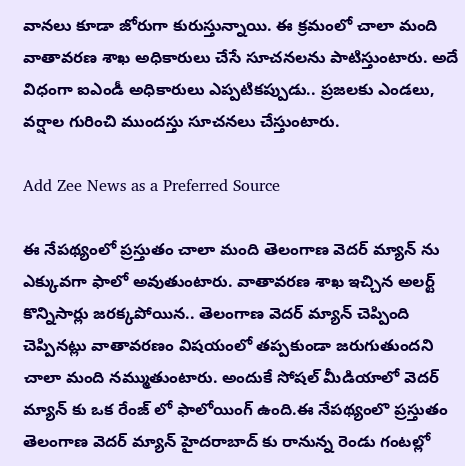వానలు కూడా జోరుగా కురుస్తున్నాయి. ఈ క్రమంలో చాలా మంది వాతావరణ శాఖ అధికారులు చేసే సూచనలను పాటిస్తుంటారు. అదే విధంగా ఐఎండీ అధికారులు ఎప్పటికప్పుడు.. ప్రజలకు ఎండలు, వర్షాల గురించి ముందస్తు సూచనలు చేస్తుంటారు.

Add Zee News as a Preferred Source

ఈ నేపథ్యంలో ప్రస్తుతం చాలా మంది తెలంగాణ వెదర్ మ్యాన్ ను ఎక్కువగా ఫాలో అవుతుంటారు. వాతావరణ శాఖ ఇచ్చిన అలర్ట్ కొన్నిసార్లు జరక్కపోయిన.. తెలంగాణ వెదర్ మ్యాన్ చెప్పింది చెప్పినట్లు వాతావరణం విషయంలో తప్పకుండా జరుగుతుందని చాలా మంది నమ్ముతుంటారు. అందుకే సోషల్ మీడియాలో వెదర్ మ్యాన్ కు ఒక రేంజ్ లో ఫాలోయింగ్ ఉంది.ఈ నేపథ్యంలొ ప్రస్తుతం తెలంగాణ వెదర్ మ్యాన్ హైదరాబాద్ కు రానున్న రెండు గంటల్లో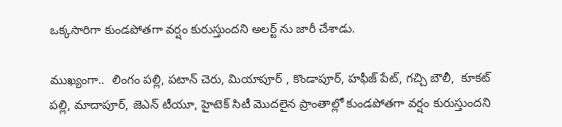ఒక్కసారిగా కుండపోతగా వర్షం కురుస్తుందని అలర్ట్ ను జారీ చేశాడు.

ముఖ్యంగా..  లింగం పల్లి, పటాన్ చెరు, మియాపూర్ , కొండాపూర్, హఫీజ్ పేట్, గచ్చి బౌలీ,  కూకట్ పల్లి, మాదాపూర్, జెఎన్ టీయూ, హైటెక్ సిటీ మొదలైన ప్రాంతాల్లో కుండపోతగా వర్షం కురుస్తుందని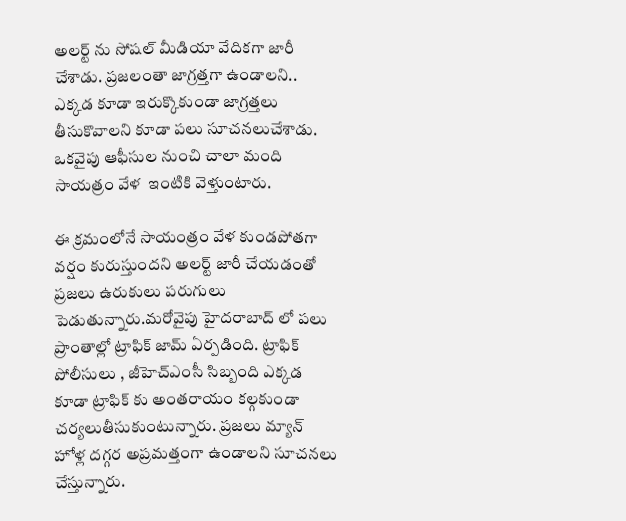అలర్ట్ ను సోషల్ మీడియా వేదికగా జారీ చేశాడు. ప్రజలంతా జాగ్రత్తగా ఉండాలని.. ఎక్కడ కూడా ఇరుక్కొకుండా జాగ్రత్తలు తీసుకొవాలని కూడా పలు సూచనలుచేశాడు. ఒకవైపు ఆఫీసుల నుంచి చాలా మంది సాయత్రం వేళ  ఇంటికి వెళ్తుంటారు.

ఈ క్రమంలోనే సాయంత్రం వేళ కుండపోతగా వర్షం కురుస్తుందని అలర్ట్ జారీ చేయడంతో ప్రజలు ఉరుకులు పరుగులు పెడుతున్నారు.మరోవైపు హైదరాబాద్ లో పలు ప్రాంతాల్లో ట్రాఫిక్ జామ్ ఏర్పడింది. ట్రాఫిక్ పోలీసులు , జీహెచ్ఎంసీ సిబ్బంది ఎక్కడ కూడా ట్రాఫిక్ కు అంతరాయం కల్గకుండా చర్యలుతీసుకుంటున్నారు. ప్రజలు మ్యాన్ హోళ్ల దగ్గర అప్రమత్తంగా ఉండాలని సూచనలు చేస్తున్నారు.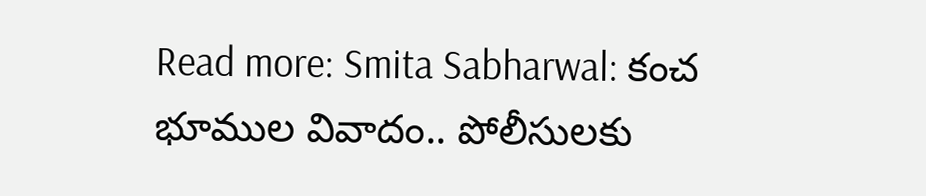Read more: Smita Sabharwal: కంచ భూముల వివాదం.. పోలీసులకు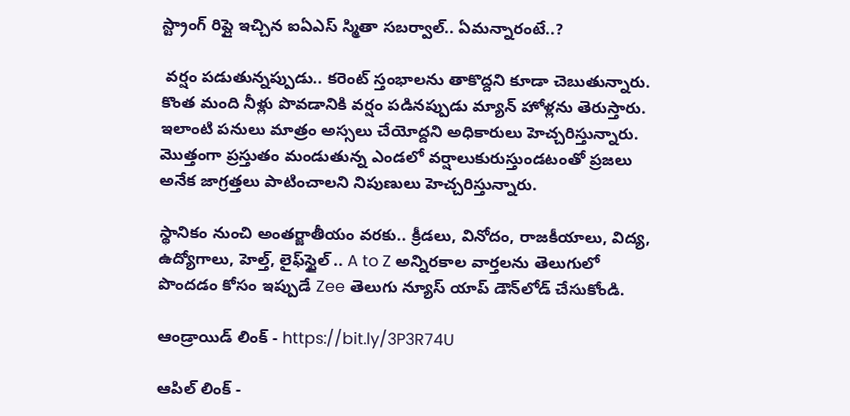స్ట్రాంగ్ రిప్లై ఇచ్చిన ఐఏఎస్ స్మితా సబర్వాల్.. ఏమన్నారంటే..?

 వర్షం పడుతున్నప్పుడు.. కరెంట్ స్తంభాలను తాకొద్దని కూడా చెబుతున్నారు. కొంత మంది నీళ్లు పొవడానికి వర్షం పడినప్పుడు మ్యాన్ హోళ్లను తెరుస్తారు. ఇలాంటి పనులు మాత్రం అస్సలు చేయోద్దని అధికారులు హెచ్చరిస్తున్నారు. మొత్తంగా ప్రస్తుతం మండుతున్న ఎండలో వర్షాలుకురుస్తుండటంతో ప్రజలు అనేక జాగ్రత్తలు పాటించాలని నిపుణులు హెచ్చరిస్తున్నారు.

స్థానికం నుంచి అంతర్జాతీయం వరకు.. క్రీడలు, వినోదం, రాజకీయాలు, విద్య, ఉద్యోగాలు, హెల్త్, లైఫ్‌స్టైల్ .. A to Z అన్నిరకాల వార్తలను తెలుగులో పొందడం కోసం ఇప్పుడే Zee తెలుగు న్యూస్ యాప్ డౌన్‌లోడ్ చేసుకోండి.

ఆండ్రాయిడ్ లింక్ - https://bit.ly/3P3R74U

ఆపిల్ లింక్ -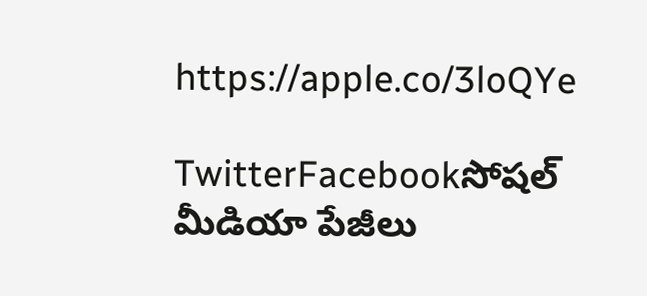https://apple.co/3loQYe

TwitterFacebookసోషల్ మీడియా పేజీలు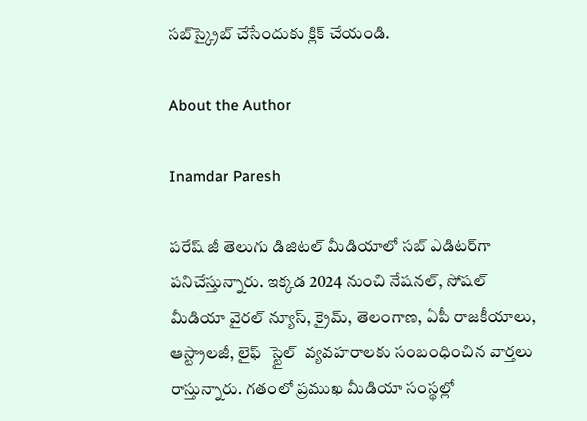సబ్‌స్క్రైబ్ చేసేందుకు క్లిక్ చేయండి.

About the Author

Inamdar Paresh

పరేష్ జీ తెలుగు డిజిటల్ మీడియాలో సబ్ ఎడిటర్‌గా పనిచేస్తున్నారు. ఇక్కడ 2024 నుంచి నేషనల్, సోషల్ మీడియా వైరల్ న్యూస్, క్రైమ్, తెలంగాణ, ఏపీ రాజకీయాలు, ఆస్ట్రాలజీ, లైఫ్  స్టైల్  వ్యవహరాలకు సంబంధించిన వార్తలు రాస్తున్నారు. గతంలో ప్రముఖ మీడియా సంస్థల్లో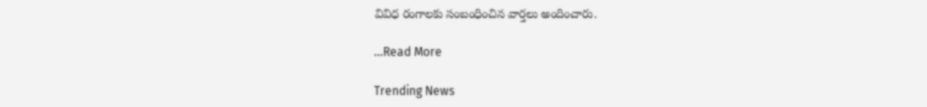వివిధ రంగాలకు సంబంధించిన వార్తలు అందించారు.

...Read More

Trending News